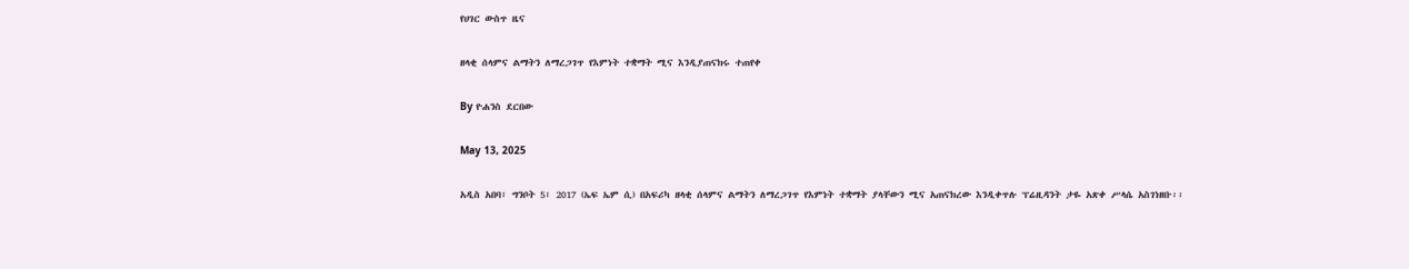የሀገር ውስጥ ዜና

ዘላቂ ሰላምና ልማትን ለማረጋገጥ የእምነት ተቋማት ሚና እንዲያጠናክሩ ተጠየቀ

By ዮሐንስ ደርበው

May 13, 2025

አዲስ አበባ፣ ግንቦት 5፣ 2017 (ኤፍ ኤም ሲ) በአፍሪካ ዘላቂ ሰላምና ልማትን ለማረጋገጥ የእምነት ተቋማት ያላቸውን ሚና አጠናክረው እንዲቀጥሉ ፕሬዚዳንት ታዬ አጽቀ ሥላሴ አስገነዘቡ፡፡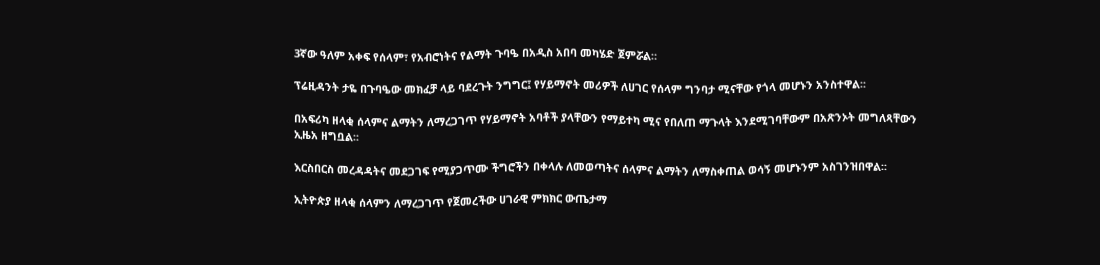3ኛው ዓለም አቀፍ የሰላም፣ የአብሮነትና የልማት ጉባዔ በአዲስ አበባ መካሄድ ጀምሯል።

ፕሬዚዳንት ታዬ በጉባዔው መክፈቻ ላይ ባደረጉት ንግግር፤ የሃይማኖት መሪዎች ለሀገር የሰላም ግንባታ ሚናቸው የጎላ መሆኑን አንስተዋል፡፡

በአፍሪካ ዘላቂ ሰላምና ልማትን ለማረጋገጥ የሃይማኖት አባቶች ያላቸውን የማይተካ ሚና የበለጠ ማጉላት እንደሚገባቸውም በአጽንኦት መግለጻቸውን ኢዜአ ዘግቧል፡፡

እርስበርስ መረዳዳትና መደጋገፍ የሚያጋጥሙ ችግሮችን በቀላሉ ለመወጣትና ሰላምና ልማትን ለማስቀጠል ወሳኝ መሆኑንም አስገንዝበዋል፡፡

ኢትዮጵያ ዘላቂ ሰላምን ለማረጋገጥ የጀመረችው ሀገራዊ ምክክር ውጤታማ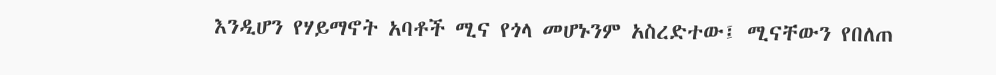እንዲሆን የሃይማኖት አባቶች ሚና የጎላ መሆኑንም አስረድተው፤ ሚናቸውን የበለጠ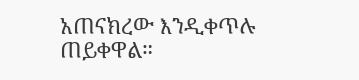አጠናክረው እንዲቀጥሉ ጠይቀዋል።